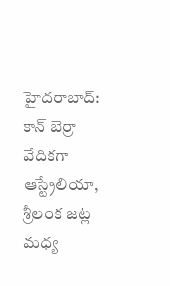హైదరాబాద్: కాన్ బెర్రా వేదికగా ఆస్ట్రేలియా, శ్రీలంక జట్ల మధ్య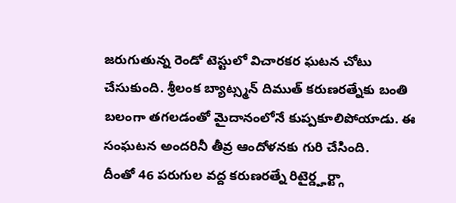జరుగుతున్న రెండో టెస్టులో విచారకర ఘటన చోటు చేసుకుంది. శ్రీలంక బ్యాట్స్మన్ దిముత్ కరుణరత్నేకు బంతి బలంగా తగలడంతో మైదానంలోనే కుప్పకూలిపోయాడు. ఈ సంఘటన అందరినీ తీవ్ర ఆందోళనకు గురి చేసింది.
దీంతో 46 పరుగుల వద్ద కరుణరత్నే రిటైర్డ్హర్ట్గా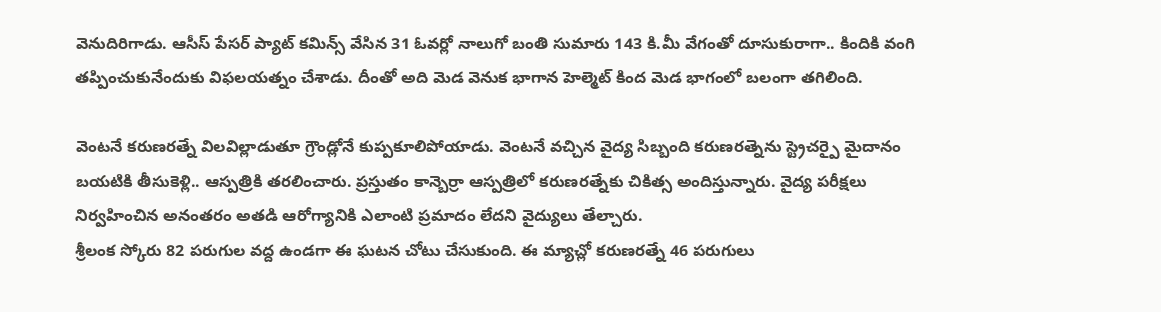వెనుదిరిగాడు. ఆసీస్ పేసర్ ప్యాట్ కమిన్స్ వేసిన 31 ఓవర్లో నాలుగో బంతి సుమారు 143 కి.మీ వేగంతో దూసుకురాగా.. కిందికి వంగి తప్పించుకునేందుకు విఫలయత్నం చేశాడు. దీంతో అది మెడ వెనుక భాగాన హెల్మెట్ కింద మెడ భాగంలో బలంగా తగిలింది.

వెంటనే కరుణరత్నే విలవిల్లాడుతూ గ్రౌండ్లోనే కుప్పకూలిపోయాడు. వెంటనే వచ్చిన వైద్య సిబ్బంది కరుణరత్నెను స్ట్రెచర్పై మైదానం బయటికి తీసుకెళ్లి.. ఆస్పత్రికి తరలించారు. ప్రస్తుతం కాన్బెర్రా ఆస్పత్రిలో కరుణరత్నేకు చికిత్స అందిస్తున్నారు. వైద్య పరీక్షలు నిర్వహించిన అనంతరం అతడి ఆరోగ్యానికి ఎలాంటి ప్రమాదం లేదని వైద్యులు తేల్చారు.
శ్రీలంక స్కోరు 82 పరుగుల వద్ద ఉండగా ఈ ఘటన చోటు చేసుకుంది. ఈ మ్యాచ్లో కరుణరత్నే 46 పరుగులు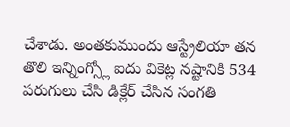చేశాడు. అంతకుముందు ఆస్ట్రేలియా తన తొలి ఇన్నింగ్స్లో ఐదు వికెట్ల నష్టానికి 534 పరుగులు చేసి డిక్లేర్ చేసిన సంగతి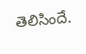తెలిసిందే.